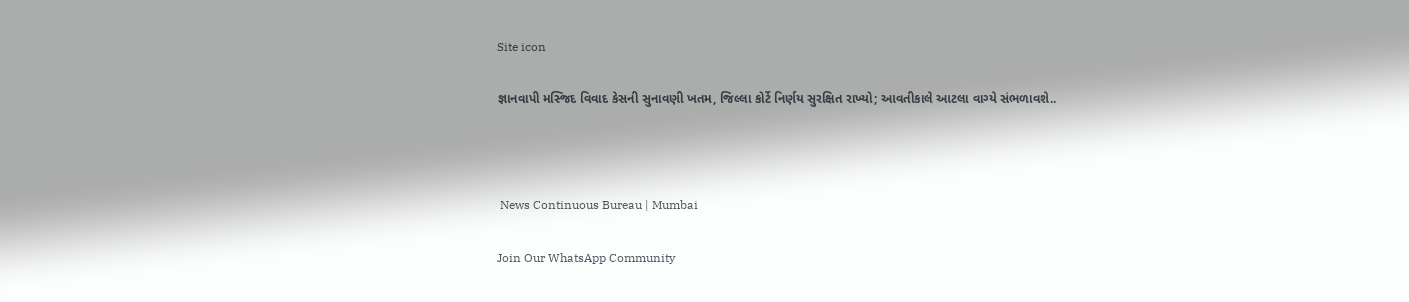Site icon

જ્ઞાનવાપી મસ્જિદ વિવાદ કેસની સુનાવણી ખતમ, જિલ્લા કોર્ટે નિર્ણય સુરક્ષિત રાખ્યો; આવતીકાલે આટલા વાગ્યે સંભળાવશે..



 News Continuous Bureau | Mumbai

Join Our WhatsApp Community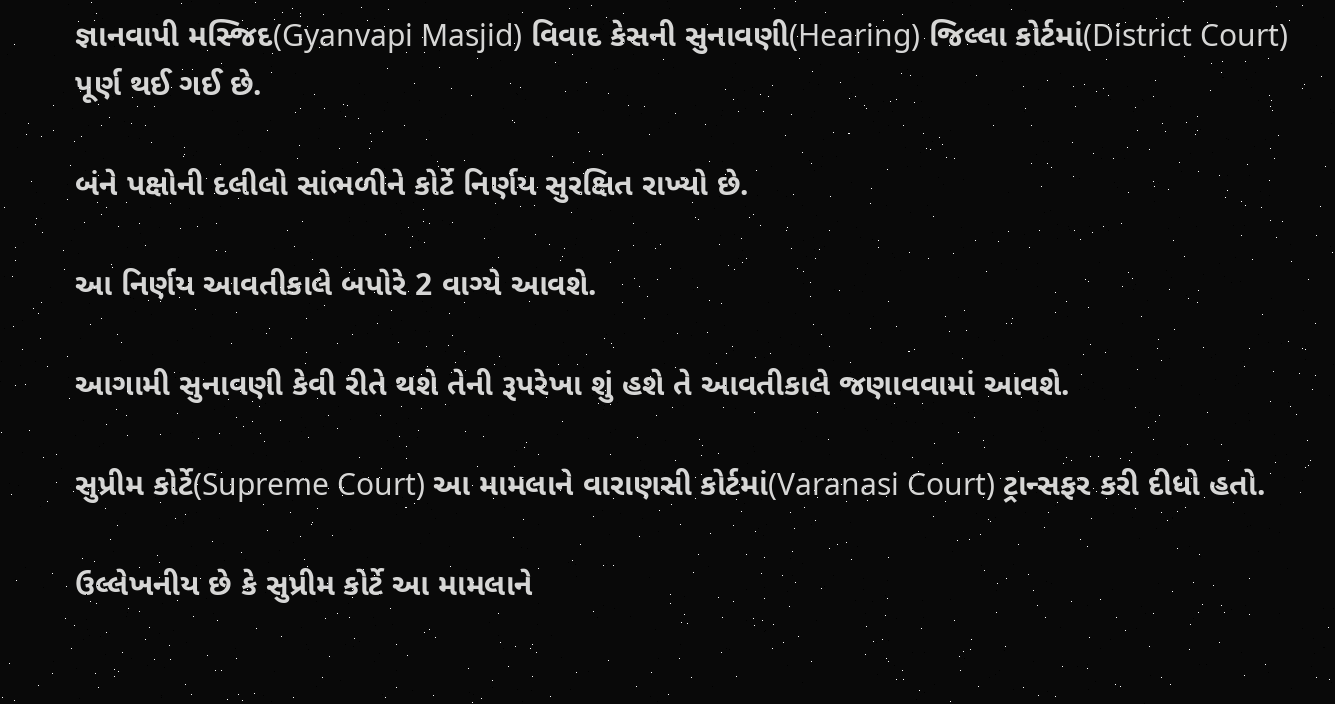જ્ઞાનવાપી મસ્જિદ(Gyanvapi Masjid) વિવાદ કેસની સુનાવણી(Hearing) જિલ્લા કોર્ટમાં(District Court) પૂર્ણ થઈ ગઈ છે.

બંને પક્ષોની દલીલો સાંભળીને કોર્ટે નિર્ણય સુરક્ષિત રાખ્યો છે.

આ નિર્ણય આવતીકાલે બપોરે 2 વાગ્યે આવશે.

આગામી સુનાવણી કેવી રીતે થશે તેની રૂપરેખા શું હશે તે આવતીકાલે જણાવવામાં આવશે.

સુપ્રીમ કોર્ટે(Supreme Court) આ મામલાને વારાણસી કોર્ટમાં(Varanasi Court) ટ્રાન્સફર કરી દીધો હતો.

ઉલ્લેખનીય છે કે સુપ્રીમ કોર્ટે આ મામલાને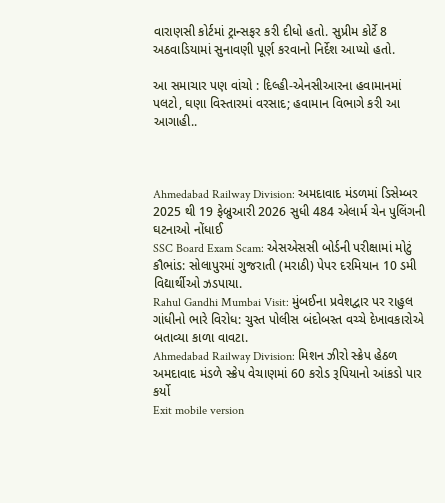વારાણસી કોર્ટમાં ટ્રાન્સફર કરી દીધો હતો. સુપ્રીમ કોર્ટે 8 અઠવાડિયામાં સુનાવણી પૂર્ણ કરવાનો નિર્દેશ આપ્યો હતો.

આ સમાચાર પણ વાંચો : દિલ્હી-એનસીઆરના હવામાનમાં પલટો, ઘણા વિસ્તારમાં વરસાદ; હવામાન વિભાગે કરી આ આગાહી..



Ahmedabad Railway Division: અમદાવાદ મંડળમાં ડિસેમ્બર 2025 થી 19 ફેબ્રુઆરી 2026 સુધી 484 એલાર્મ ચેન પુલિંગની ઘટનાઓ નોંધાઈ
SSC Board Exam Scam: એસએસસી બોર્ડની પરીક્ષામાં મોટું કૌભાંડ: સોલાપુરમાં ગુજરાતી (મરાઠી) પેપર દરમિયાન 10 ડમી વિદ્યાર્થીઓ ઝડપાયા.
Rahul Gandhi Mumbai Visit: મુંબઈના પ્રવેશદ્વાર પર રાહુલ ગાંધીનો ભારે વિરોધ: ચુસ્ત પોલીસ બંદોબસ્ત વચ્ચે દેખાવકારોએ બતાવ્યા કાળા વાવટા.
Ahmedabad Railway Division: મિશન ઝીરો સ્ક્રેપ હેઠળ અમદાવાદ મંડળે સ્ક્રેપ વેચાણમાં 60 કરોડ રૂપિયાનો આંકડો પાર કર્યો
Exit mobile version